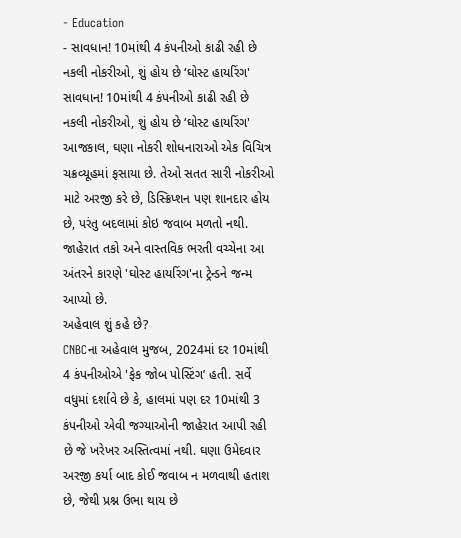- Education
- સાવધાન! 10માંથી 4 કંપનીઓ કાઢી રહી છે નકલી નોકરીઓ, શું હોય છે ‘ઘોસ્ટ હાયરિંગ'
સાવધાન! 10માંથી 4 કંપનીઓ કાઢી રહી છે નકલી નોકરીઓ, શું હોય છે ‘ઘોસ્ટ હાયરિંગ'
આજકાલ, ઘણા નોકરી શોધનારાઓ એક વિચિત્ર ચક્રવ્યૂહમાં ફસાયા છે. તેઓ સતત સારી નોકરીઓ માટે અરજી કરે છે, ડિસ્ક્રિપ્શન પણ શાનદાર હોય છે, પરંતુ બદલામાં કોઇ જવાબ મળતો નથી. જાહેરાત તકો અને વાસ્તવિક ભરતી વચ્ચેના આ અંતરને કારણે 'ઘોસ્ટ હાયરિંગ'ના ટ્રેન્ડને જન્મ આપ્યો છે.
અહેવાલ શું કહે છે?
CNBCના અહેવાલ મુજબ, 2024માં દર 10માંથી 4 કંપનીઓએ 'ફેક જોબ પોસ્ટિંગ’ હતી. સર્વે વધુમાં દર્શાવે છે કે, હાલમાં પણ દર 10માંથી 3 કંપનીઓ એવી જગ્યાઓની જાહેરાત આપી રહી છે જે ખરેખર અસ્તિત્વમાં નથી. ઘણા ઉમેદવાર અરજી કર્યા બાદ કોઈ જવાબ ન મળવાથી હતાશ છે, જેથી પ્રશ્ન ઉભા થાય છે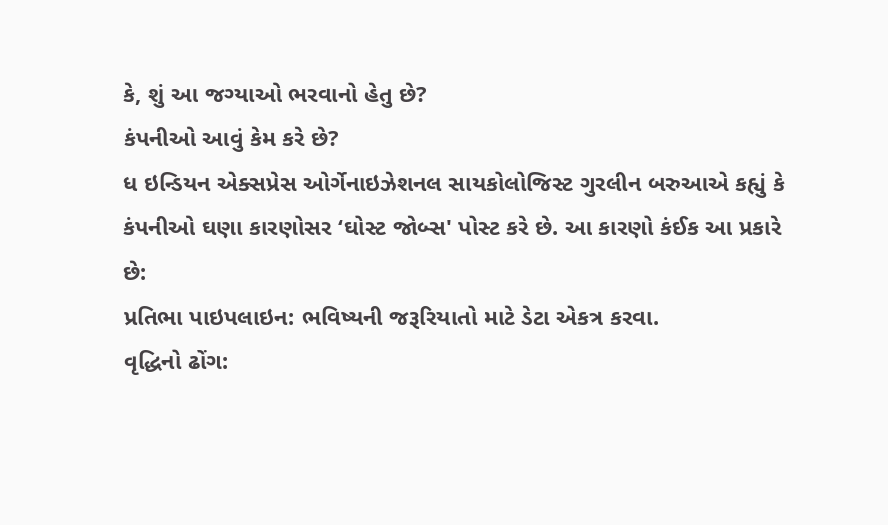કે, શું આ જગ્યાઓ ભરવાનો હેતુ છે?
કંપનીઓ આવું કેમ કરે છે?
ધ ઇન્ડિયન એક્સપ્રેસ ઓર્ગેનાઇઝેશનલ સાયકોલોજિસ્ટ ગુરલીન બરુઆએ કહ્યું કે કંપનીઓ ઘણા કારણોસર ‘ઘોસ્ટ જોબ્સ' પોસ્ટ કરે છે. આ કારણો કંઈક આ પ્રકારે છે:
પ્રતિભા પાઇપલાઇન: ભવિષ્યની જરૂરિયાતો માટે ડેટા એકત્ર કરવા.
વૃદ્ધિનો ઢોંગ: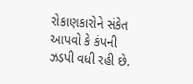રોકાણકારોને સંકેત આપવો કે કંપની ઝડપી વધી રહી છે.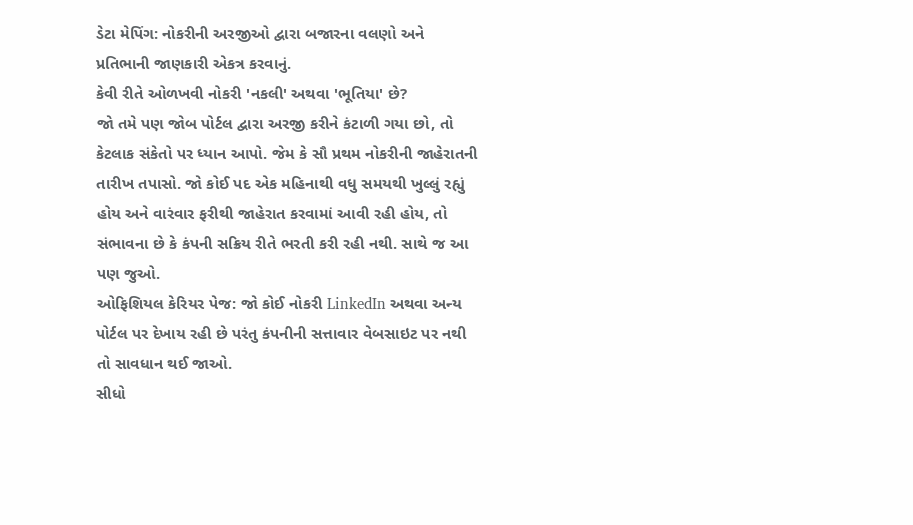ડેટા મેપિંગ: નોકરીની અરજીઓ દ્વારા બજારના વલણો અને પ્રતિભાની જાણકારી એકત્ર કરવાનું.
કેવી રીતે ઓળખવી નોકરી 'નકલી' અથવા 'ભૂતિયા' છે?
જો તમે પણ જોબ પોર્ટલ દ્વારા અરજી કરીને કંટાળી ગયા છો, તો કેટલાક સંકેતો પર ધ્યાન આપો. જેમ કે સૌ પ્રથમ નોકરીની જાહેરાતની તારીખ તપાસો. જો કોઈ પદ એક મહિનાથી વધુ સમયથી ખુલ્લું રહ્યું હોય અને વારંવાર ફરીથી જાહેરાત કરવામાં આવી રહી હોય, તો સંભાવના છે કે કંપની સક્રિય રીતે ભરતી કરી રહી નથી. સાથે જ આ પણ જુઓ.
ઓફિશિયલ કેરિયર પેજ: જો કોઈ નોકરી LinkedIn અથવા અન્ય પોર્ટલ પર દેખાય રહી છે પરંતુ કંપનીની સત્તાવાર વેબસાઇટ પર નથી તો સાવધાન થઈ જાઓ.
સીધો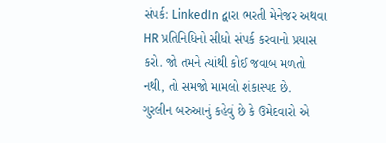સંપર્ક: LinkedIn દ્વારા ભરતી મેનેજર અથવા HR પ્રતિનિધિનો સીધો સંપર્ક કરવાનો પ્રયાસ કરો. જો તમને ત્યાંથી કોઈ જવાબ મળતો નથી, તો સમજો મામલો શંકાસ્પદ છે.
ગુરલીન બરુઆનું કહેવું છે કે ઉમેદવારો એ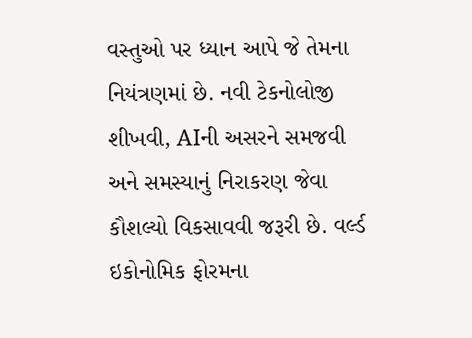વસ્તુઓ પર ધ્યાન આપે જે તેમના નિયંત્રણમાં છે. નવી ટેકનોલોજી શીખવી, AIની અસરને સમજવી અને સમસ્યાનું નિરાકરણ જેવા કૌશલ્યો વિકસાવવી જરૂરી છે. વર્લ્ડ ઇકોનોમિક ફોરમના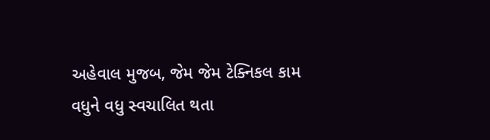અહેવાલ મુજબ, જેમ જેમ ટેક્નિકલ કામ વધુને વધુ સ્વચાલિત થતા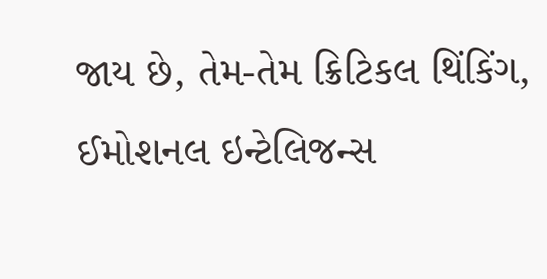જાય છે, તેમ-તેમ ક્રિટિકલ થિંકિંગ, ઈમોશનલ ઇન્ટેલિજન્સ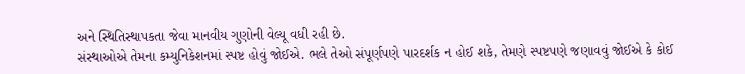અને સ્થિતિસ્થાપકતા જેવા માનવીય ગુણોની વેલ્યૂ વધી રહી છે.
સંસ્થાઓએ તેમના કમ્યુનિકેશનમાં સ્પષ્ટ હોવું જોઈએ. ભલે તેઓ સંપૂર્ણપણે પારદર્શક ન હોઈ શકે, તેમણે સ્પષ્ટપણે જણાવવું જોઈએ કે કોઈ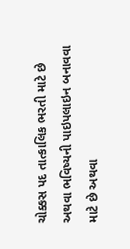ચોક્કસ પદ તાત્કાલિક ભરતી માટે છે અથવા ભવિષ્યની પાઇપલાઇન બનાવવા માટે છે અથવા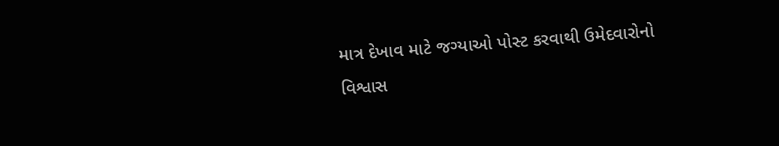માત્ર દેખાવ માટે જગ્યાઓ પોસ્ટ કરવાથી ઉમેદવારોનો વિશ્વાસ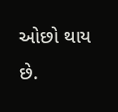ઓછો થાય છે.